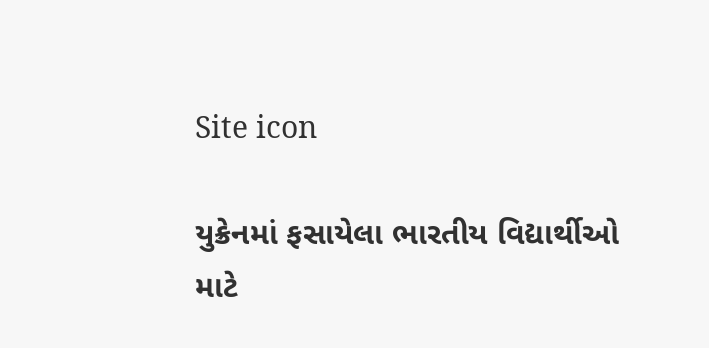Site icon

યુક્રેનમાં ફસાયેલા ભારતીય વિદ્યાર્થીઓ માટે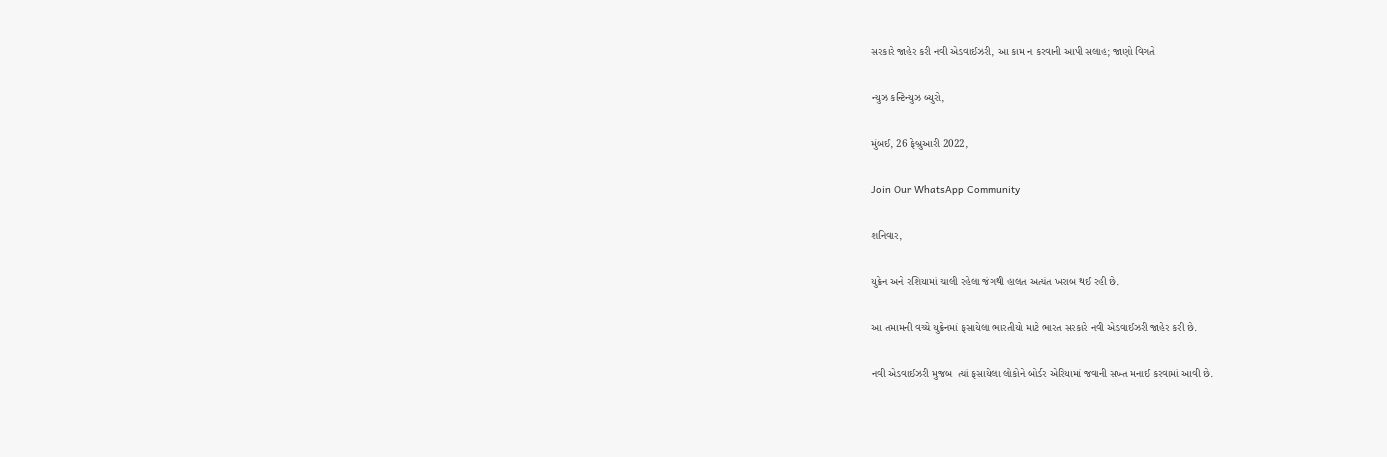સરકારે જાહેર કરી નવી એડવાઈઝરી, આ કામ ન કરવાની આપી સલાહ; જાણો વિગતે

ન્યુઝ કન્ટિન્યુઝ બ્યુરો,

મુંબઈ, 26 ફેબ્રુઆરી 2022,

Join Our WhatsApp Community

શનિવાર,

યુક્રેન અને રશિયામાં ચાલી રહેલા જંગથી હાલત અત્યંત ખરાબ થઈ રહી છે.

આ તમામની વચ્ચે યુક્રેનમાં ફસાયેલા ભારતીયો માટે ભારત સરકારે નવી એડવાઈઝરી જાહેર કરી છે.

નવી એડવાઈઝરી મુજબ  ત્યાં ફસાયેલા લોકોને બોર્ડર એરિયામાં જવાની સખ્ત મનાઈ કરવામાં આવી છે.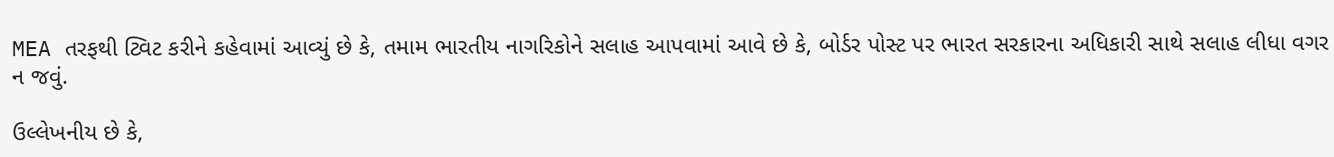MEA તરફથી ટ્વિટ કરીને કહેવામાં આવ્યું છે કે, તમામ ભારતીય નાગરિકોને સલાહ આપવામાં આવે છે કે, બોર્ડર પોસ્ટ પર ભારત સરકારના અધિકારી સાથે સલાહ લીધા વગર ન જવું.

ઉલ્લેખનીય છે કે,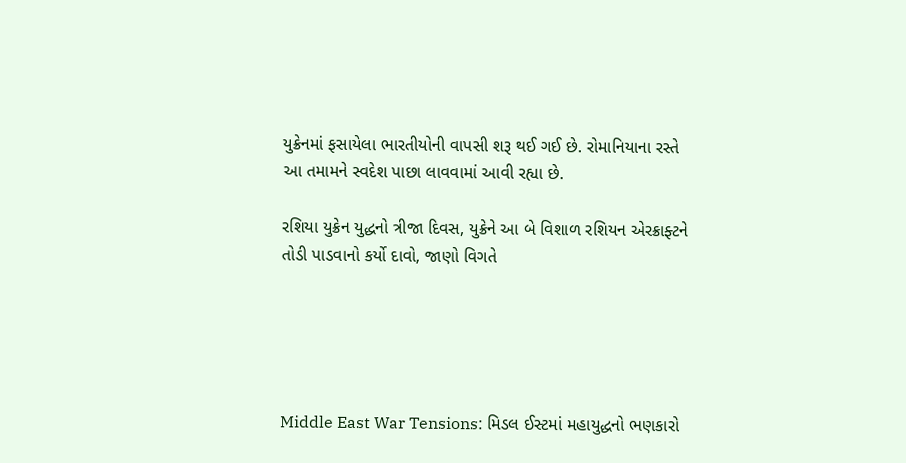યુક્રેનમાં ફસાયેલા ભારતીયોની વાપસી શરૂ થઈ ગઈ છે. રોમાનિયાના રસ્તે આ તમામને સ્વદેશ પાછા લાવવામાં આવી રહ્યા છે.

રશિયા યુક્રેન યુદ્ધનો ત્રીજા દિવસ, યુક્રેને આ બે વિશાળ રશિયન એરક્રાફ્ટને તોડી પાડવાનો કર્યો દાવો, જાણો વિગતે





Middle East War Tensions: મિડલ ઈસ્ટમાં મહાયુદ્ધનો ભણકારો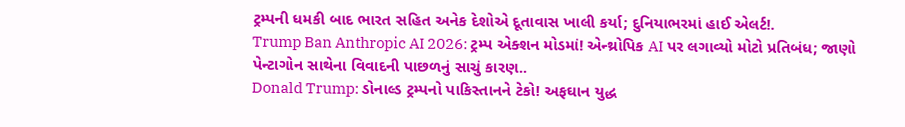ટ્રમ્પની ધમકી બાદ ભારત સહિત અનેક દેશોએ દૂતાવાસ ખાલી કર્યા; દુનિયાભરમાં હાઈ એલર્ટ!.
Trump Ban Anthropic AI 2026: ટ્રમ્પ એક્શન મોડમાં! એન્થ્રોપિક AI પર લગાવ્યો મોટો પ્રતિબંધ; જાણો પેન્ટાગોન સાથેના વિવાદની પાછળનું સાચું કારણ..
Donald Trump: ડોનાલ્ડ ટ્રમ્પનો પાકિસ્તાનને ટેકો! અફઘાન યુદ્ધ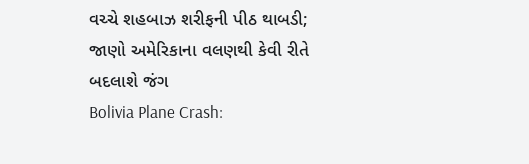વચ્ચે શહબાઝ શરીફની પીઠ થાબડી; જાણો અમેરિકાના વલણથી કેવી રીતે બદલાશે જંગ
Bolivia Plane Crash: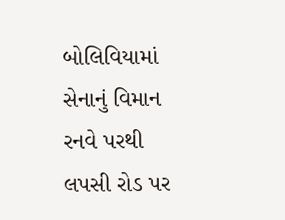બોલિવિયામાં સેનાનું વિમાન રનવે પરથી લપસી રોડ પર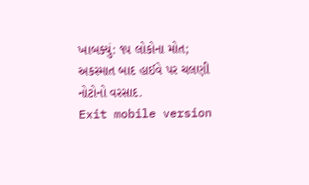ખાબક્યું: ૧૫ લોકોના મોત; અકસ્માત બાદ હાઈવે પર ચલણી નોટોનો વરસાદ.
Exit mobile version